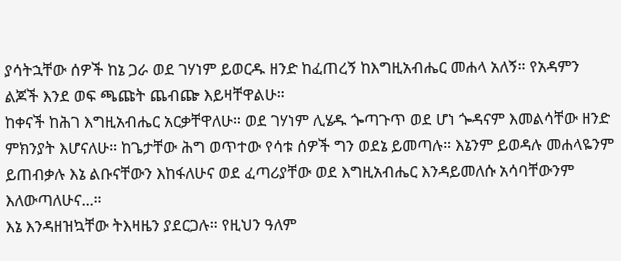ያሳትኋቸው ሰዎች ከኔ ጋራ ወደ ገሃነም ይወርዱ ዘንድ ከፈጠረኝ ከእግዚአብሔር መሐላ አለኝ። የአዳምን ልጆች እንደ ወፍ ጫጩት ጨብጬ እይዛቸዋልሁ።
ከቀናች ከሕገ እግዚአብሔር አርቃቸዋለሁ። ወደ ገሃነም ሊሄዱ ጐጣጉጥ ወደ ሆነ ጐዳናም እመልሳቸው ዘንድ ምክንያት እሆናለሁ። ከጌታቸው ሕግ ወጥተው የሳቱ ሰዎች ግን ወደኔ ይመጣሉ። እኔንም ይወዳሉ መሐላዬንም ይጠብቃሉ እኔ ልቡናቸውን እከፋለሁና ወደ ፈጣሪያቸው ወደ እግዚአብሔር እንዳይመለሱ አሳባቸውንም እለውጣለሁና...።
እኔ እንዳዘዝኳቸው ትእዛዜን ያደርጋሉ። የዚህን ዓለም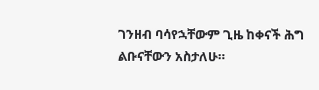ገንዘብ ባሳየኋቸውም ጊዜ ከቀናች ሕግ ልቡናቸውን አስታለሁ።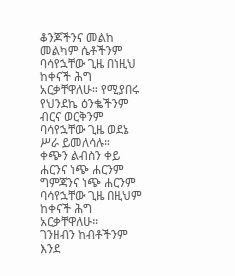ቆንጆችንና መልከ መልካም ሴቶችንም ባሳየኋቸው ጊዜ በነዚህ ከቀናች ሕግ አርቃቸዋለሁ። የሚያበሩ የህንደኬ ዕንቈችንም ብርና ወርቅንም ባሳየኋቸው ጊዜ ወደኔ ሥራ ይመለሳሉ።
ቀጭን ልብስን ቀይ ሐርንና ነጭ ሐርንም ግምጃንና ነጭ ሐርንም ባሳየኋቸው ጊዜ በዚህም ከቀናች ሕግ አርቃቸዋለሁ።
ገንዘብን ከብቶችንም እንደ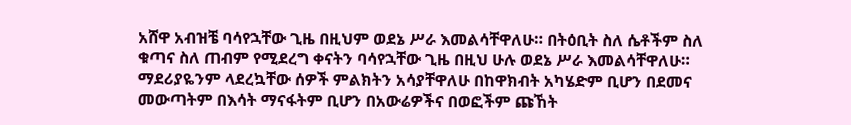አሸዋ አብዝቼ ባሳየኋቸው ጊዜ በዚህም ወደኔ ሥራ እመልሳቸዋለሁ። በትዕቢት ስለ ሴቶችም ስለ ቁጣና ስለ ጠብም የሚደረግ ቀናትን ባሳየኋቸው ጊዜ በዚህ ሁሉ ወደኔ ሥራ እመልሳቸዋለሁ።
ማደሪያዬንም ላደረኳቸው ሰዎች ምልክትን አሳያቸዋለሁ በከዋክብት አካሄድም ቢሆን በደመና መውጣትም በእሳት ማናፋትም ቢሆን በአውሬዎችና በወፎችም ጩኸት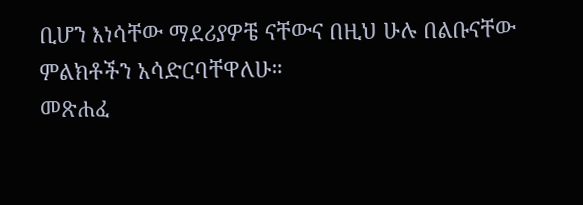ቢሆን እነሳቸው ማደሪያዎቼ ናቸውና በዚህ ሁሉ በልቡናቸው ምልክቶችን አሳድርባቸዋለሁ።
መጽሐፈ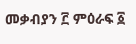መቃብያን ፫ ምዕራፍ ፩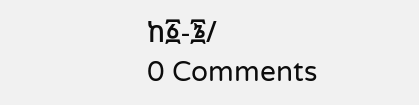ከ፩-፮/
0 Comments